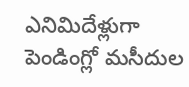ఎనిమిదేళ్లుగా పెండింగ్లో మసీదుల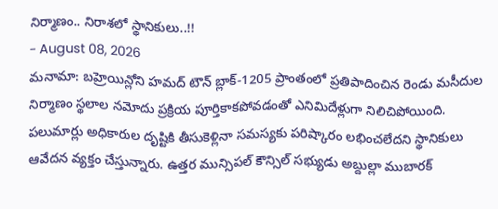నిర్మాణం.. నిరాశలో స్థానికులు..!!
- August 08, 2026
మనామా: బహ్రెయిన్లోని హమద్ టౌన్ బ్లాక్-1205 ప్రాంతంలో ప్రతిపాదించిన రెండు మసీదుల నిర్మాణం స్థలాల నమోదు ప్రక్రియ పూర్తికాకపోవడంతో ఎనిమిదేళ్లుగా నిలిచిపోయింది. పలుమార్లు అధికారుల దృష్టికి తీసుకెళ్లినా సమస్యకు పరిష్కారం లభించలేదని స్థానికులు ఆవేదన వ్యక్తం చేస్తున్నారు. ఉత్తర మున్సిపల్ కౌన్సిల్ సభ్యుడు అబ్దుల్లా ముబారక్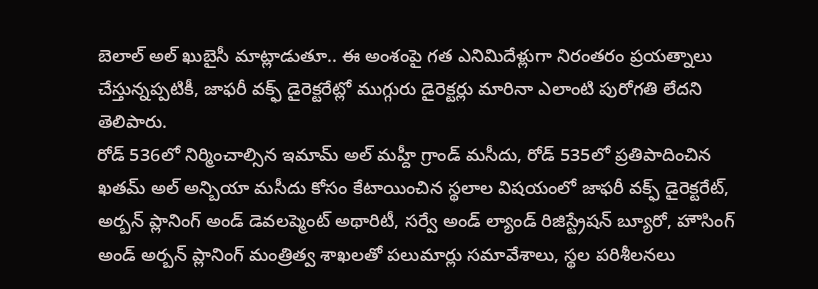బెలాల్ అల్ ఖుబైసీ మాట్లాడుతూ.. ఈ అంశంపై గత ఎనిమిదేళ్లుగా నిరంతరం ప్రయత్నాలు చేస్తున్నప్పటికీ, జాఫరీ వక్ఫ్ డైరెక్టరేట్లో ముగ్గురు డైరెక్టర్లు మారినా ఎలాంటి పురోగతి లేదని తెలిపారు.
రోడ్ 536లో నిర్మించాల్సిన ఇమామ్ అల్ మహ్దీ గ్రాండ్ మసీదు, రోడ్ 535లో ప్రతిపాదించిన ఖతమ్ అల్ అన్బియా మసీదు కోసం కేటాయించిన స్థలాల విషయంలో జాఫరీ వక్ఫ్ డైరెక్టరేట్, అర్బన్ ప్లానింగ్ అండ్ డెవలప్మెంట్ అథారిటీ, సర్వే అండ్ ల్యాండ్ రిజిస్ట్రేషన్ బ్యూరో, హౌసింగ్ అండ్ అర్బన్ ప్లానింగ్ మంత్రిత్వ శాఖలతో పలుమార్లు సమావేశాలు, స్థల పరిశీలనలు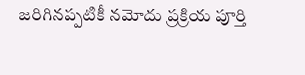జరిగినప్పటికీ నమోదు ప్రక్రియ పూర్తి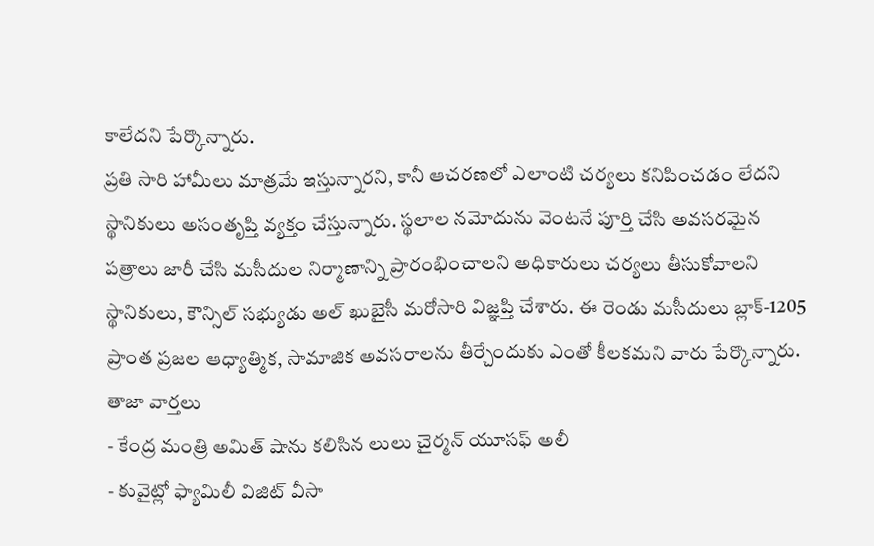కాలేదని పేర్కొన్నారు.
ప్రతి సారి హామీలు మాత్రమే ఇస్తున్నారని, కానీ ఆచరణలో ఎలాంటి చర్యలు కనిపించడం లేదని స్థానికులు అసంతృప్తి వ్యక్తం చేస్తున్నారు. స్థలాల నమోదును వెంటనే పూర్తి చేసి అవసరమైన పత్రాలు జారీ చేసి మసీదుల నిర్మాణాన్ని ప్రారంభించాలని అధికారులు చర్యలు తీసుకోవాలని స్థానికులు, కౌన్సిల్ సభ్యుడు అల్ ఖుబైసీ మరోసారి విజ్ఞప్తి చేశారు. ఈ రెండు మసీదులు బ్లాక్-1205 ప్రాంత ప్రజల ఆధ్యాత్మిక, సామాజిక అవసరాలను తీర్చేందుకు ఎంతో కీలకమని వారు పేర్కొన్నారు.
తాజా వార్తలు
- కేంద్ర మంత్రి అమిత్ షాను కలిసిన లులు చైర్మన్ యూసఫ్ అలీ
- కువైట్లో ఫ్యామిలీ విజిట్ వీసా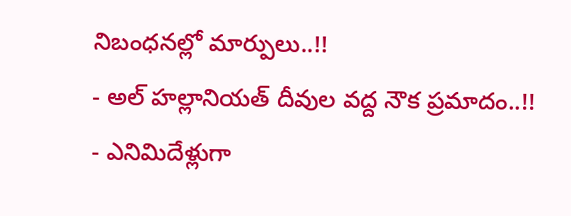నిబంధనల్లో మార్పులు..!!
- అల్ హల్లానియత్ దీవుల వద్ద నౌక ప్రమాదం..!!
- ఎనిమిదేళ్లుగా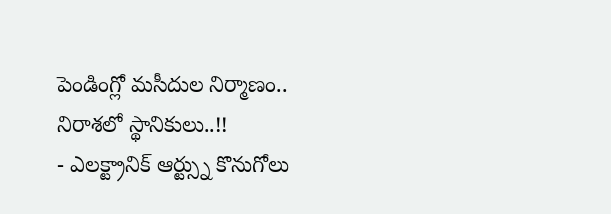పెండింగ్లో మసీదుల నిర్మాణం.. నిరాశలో స్థానికులు..!!
- ఎలక్ట్రానిక్ ఆర్ట్స్ను కొనుగోలు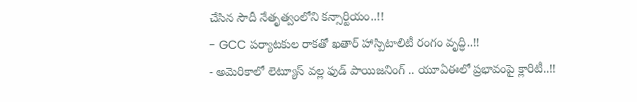చేసిన సౌదీ నేతృత్వంలోని కన్సార్టియం..!!
- GCC పర్యాటకుల రాకతో ఖతార్ హాస్పిటాలిటీ రంగం వృద్ధి..!!
- అమెరికాలో లెట్యూస్ వల్ల ఫుడ్ పాయిజనింగ్ .. యూఏఈలో ప్రభావంపై క్లారిటీ..!!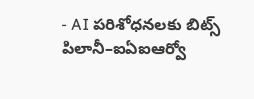- AI పరిశోధనలకు బిట్స్ పిలానీ–ఐఏఐఆర్వో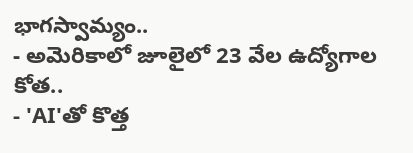భాగస్వామ్యం..
- అమెరికాలో జూలైలో 23 వేల ఉద్యోగాల కోత..
- 'AI'తో కొత్త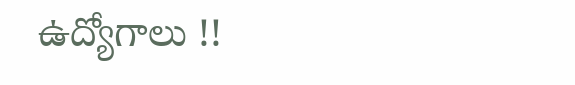ఉద్యోగాలు !!